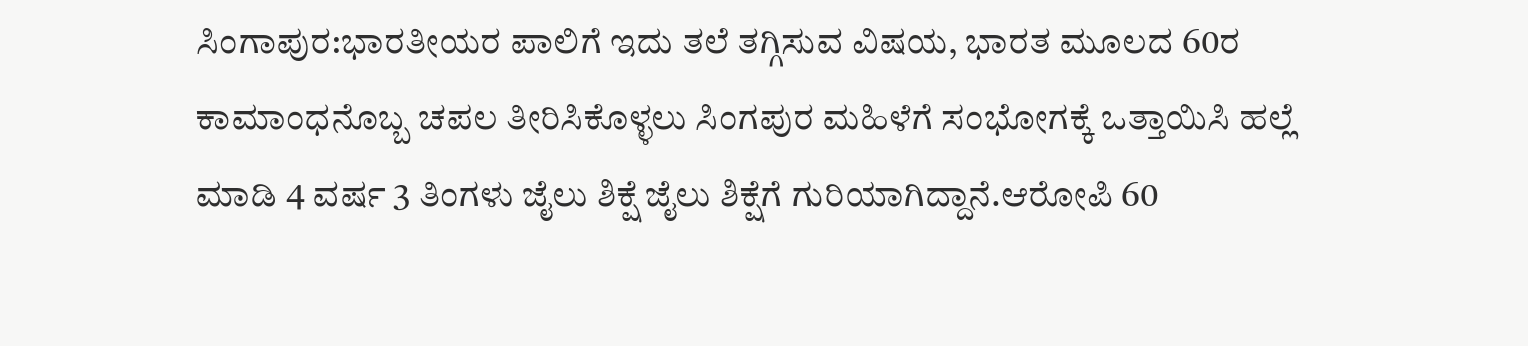ಸಿಂಗಾಪುರ:ಭಾರತೀಯರ ಪಾಲಿಗೆ ಇದು ತಲೆ ತಗ್ಗಿಸುವ ವಿಷಯ, ಭಾರತ ಮೂಲದ 60ರ ಕಾಮಾಂಧನೊಬ್ಬ ಚಪಲ ತೀರಿಸಿಕೊಳ್ಳಲು ಸಿಂಗಪುರ ಮಹಿಳೆಗೆ ಸಂಭೋಗಕ್ಕೆ ಒತ್ತಾಯಿಸಿ ಹಲ್ಲೆ ಮಾಡಿ 4 ವರ್ಷ 3 ತಿಂಗಳು ಜೈಲು ಶಿಕ್ಷೆ ಜೈಲು ಶಿಕ್ಷೆಗೆ ಗುರಿಯಾಗಿದ್ದಾನೆ.ಆರೋಪಿ 60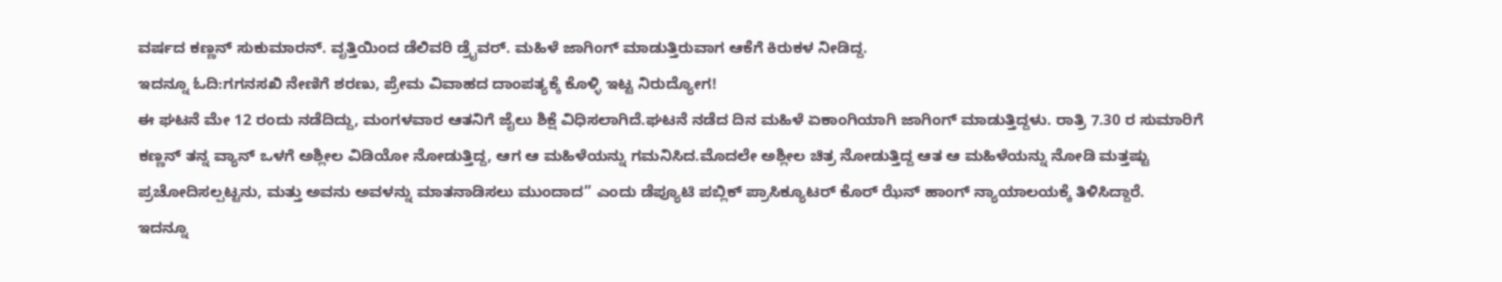ವರ್ಷದ ಕಣ್ಣನ್ ಸುಕುಮಾರನ್. ವೃತ್ತಿಯಿಂದ ಡೆಲಿವರಿ ಡ್ರೈವರ್. ಮಹಿಳೆ ಜಾಗಿಂಗ್ ಮಾಡುತ್ತಿರುವಾಗ ಆಕೆಗೆ ಕಿರುಕಳ ನೀಡಿದ್ದ.
ಇದನ್ನೂ ಓದಿ:ಗಗನಸಖಿ ನೇಣಿಗೆ ಶರಣು, ಪ್ರೇಮ ವಿವಾಹದ ದಾಂಪತ್ಯಕ್ಕೆ ಕೊಳ್ಳಿ ಇಟ್ಟ ನಿರುದ್ಯೋಗ!
ಈ ಘಟನೆ ಮೇ 12 ರಂದು ನಡೆದಿದ್ದು, ಮಂಗಳವಾರ ಆತನಿಗೆ ಜೈಲು ಶಿಕ್ಷೆ ವಿಧಿಸಲಾಗಿದೆ.ಘಟನೆ ನಡೆದ ದಿನ ಮಹಿಳೆ ಏಕಾಂಗಿಯಾಗಿ ಜಾಗಿಂಗ್ ಮಾಡುತ್ತಿದ್ದಳು. ರಾತ್ರಿ 7.30 ರ ಸುಮಾರಿಗೆ ಕಣ್ಣನ್ ತನ್ನ ವ್ಯಾನ್ ಒಳಗೆ ಅಶ್ಲೀಲ ವಿಡಿಯೋ ನೋಡುತ್ತಿದ್ದ, ಆಗ ಆ ಮಹಿಳೆಯನ್ನು ಗಮನಿಸಿದ.ಮೊದಲೇ ಅಶ್ಲೀಲ ಚಿತ್ರ ನೋಡುತ್ತಿದ್ದ ಆತ ಆ ಮಹಿಳೆಯನ್ನು ನೋಡಿ ಮತ್ತಷ್ಟು ಪ್ರಚೋದಿಸಲ್ಪಟ್ಟನು, ಮತ್ತು ಅವನು ಅವಳನ್ನು ಮಾತನಾಡಿಸಲು ಮುಂದಾದ” ಎಂದು ಡೆಪ್ಯೂಟಿ ಪಬ್ಲಿಕ್ ಪ್ರಾಸಿಕ್ಯೂಟರ್ ಕೊರ್ ಝೆನ್ ಹಾಂಗ್ ನ್ಯಾಯಾಲಯಕ್ಕೆ ತಿಳಿಸಿದ್ದಾರೆ.
ಇದನ್ನೂ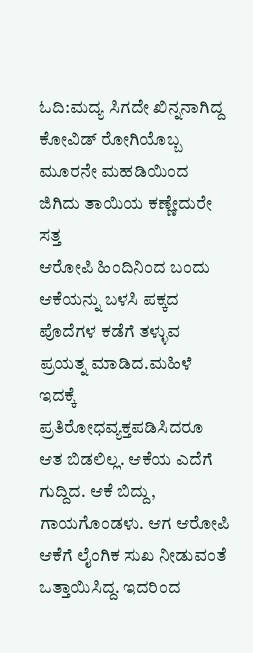ಓದಿ:ಮದ್ಯ ಸಿಗದೇ ಖಿನ್ನನಾಗಿದ್ದ ಕೋವಿಡ್ ರೋಗಿಯೊಬ್ಬ ಮೂರನೇ ಮಹಡಿಯಿಂದ ಜಿಗಿದು ತಾಯಿಯ ಕಣ್ಣೇದುರೇ ಸತ್ತ
ಆರೋಪಿ ಹಿಂದಿನಿಂದ ಬಂದು ಆಕೆಯನ್ನು ಬಳಸಿ ಪಕ್ಕದ ಪೊದೆಗಳ ಕಡೆಗೆ ತಳ್ಳುವ ಪ್ರಯತ್ನ ಮಾಡಿದ.ಮಹಿಳೆ ಇದಕ್ಕೆ ಪ್ರತಿರೋಧವ್ಯಕ್ತಪಡಿಸಿದರೂ ಆತ ಬಿಡಲಿಲ್ಲ. ಆಕೆಯ ಎದೆಗೆ ಗುದ್ದಿದ. ಆಕೆ ಬಿದ್ದು, ಗಾಯಗೊಂಡಳು. ಆಗ ಆರೋಪಿ ಆಕೆಗೆ ಲೈಂಗಿಕ ಸುಖ ನೀಡುವಂತೆ ಒತ್ತಾಯಿಸಿದ್ದ. ಇದರಿಂದ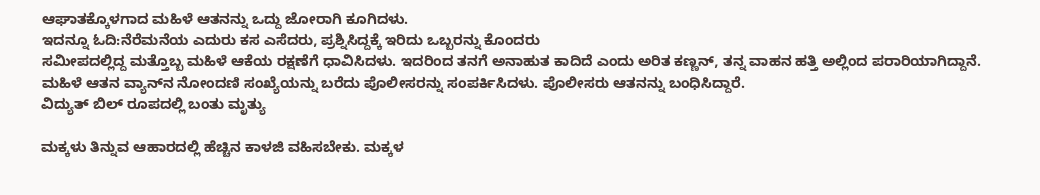ಆಘಾತಕ್ಕೊಳಗಾದ ಮಹಿಳೆ ಆತನನ್ನು ಒದ್ದು ಜೋರಾಗಿ ಕೂಗಿದಳು.
ಇದನ್ನೂ ಓದಿ:ನೆರೆಮನೆಯ ಎದುರು ಕಸ ಎಸೆದರು, ಪ್ರಶ್ನಿಸಿದ್ದಕ್ಕೆ ಇರಿದು ಒಬ್ಬರನ್ನು ಕೊಂದರು
ಸಮೀಪದಲ್ಲಿದ್ದ ಮತ್ತೊಬ್ಬ ಮಹಿಳೆ ಆಕೆಯ ರಕ್ಷಣೆಗೆ ಧಾವಿಸಿದಳು. ಇದರಿಂದ ತನಗೆ ಅನಾಹುತ ಕಾದಿದೆ ಎಂದು ಅರಿತ ಕಣ್ಣನ್, ತನ್ನ ವಾಹನ ಹತ್ತಿ ಅಲ್ಲಿಂದ ಪರಾರಿಯಾಗಿದ್ದಾನೆ. ಮಹಿಳೆ ಆತನ ವ್ಯಾನ್‌ನ ನೋಂದಣಿ ಸಂಖ್ಯೆಯನ್ನು ಬರೆದು ಪೊಲೀಸರನ್ನು ಸಂಪರ್ಕಿಸಿದಳು. ಪೊಲೀಸರು ಆತನನ್ನು ಬಂಧಿಸಿದ್ದಾರೆ.
ವಿದ್ಯುತ್ ಬಿಲ್ ರೂಪದಲ್ಲಿ ಬಂತು ಮೃತ್ಯು

ಮಕ್ಕಳು ತಿನ್ನುವ ಆಹಾರದಲ್ಲಿ ಹೆಚ್ಚಿನ ಕಾಳಜಿ ವಹಿಸಬೇಕು. ಮಕ್ಕಳ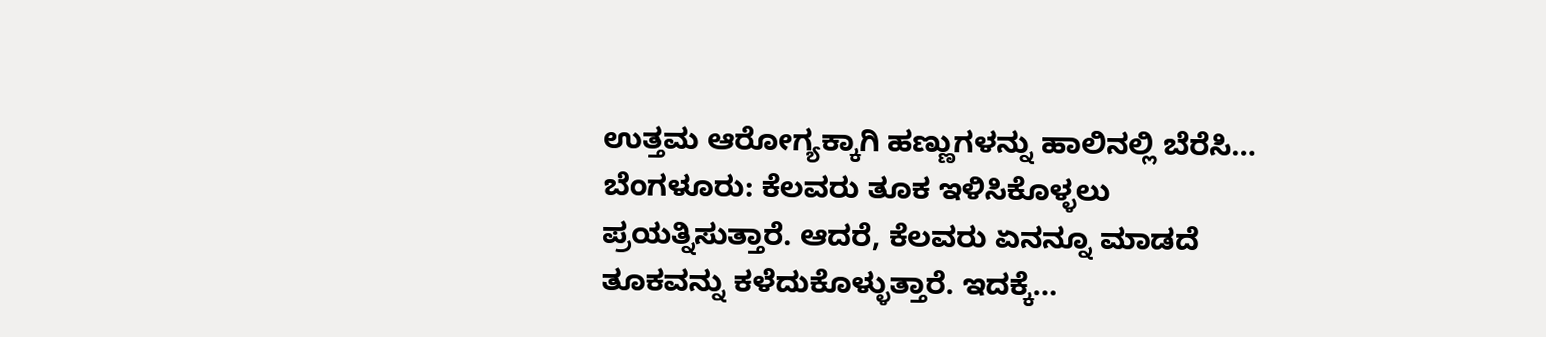ಉತ್ತಮ ಆರೋಗ್ಯಕ್ಕಾಗಿ ಹಣ್ಣುಗಳನ್ನು ಹಾಲಿನಲ್ಲಿ ಬೆರೆಸಿ…
ಬೆಂಗಳೂರು: ಕೆಲವರು ತೂಕ ಇಳಿಸಿಕೊಳ್ಳಲು ಪ್ರಯತ್ನಿಸುತ್ತಾರೆ. ಆದರೆ, ಕೆಲವರು ಏನನ್ನೂ ಮಾಡದೆ ತೂಕವನ್ನು ಕಳೆದುಕೊಳ್ಳುತ್ತಾರೆ. ಇದಕ್ಕೆ…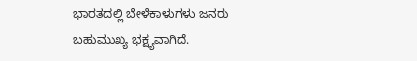ಭಾರತದಲ್ಲಿ ಬೇಳೆಕಾಳುಗಳು ಜನರು ಬಹುಮುಖ್ಯ ಭಕ್ಷ್ಯವಾಗಿದೆ.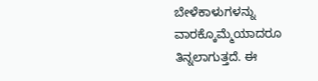ಬೇಳೆಕಾಳುಗಳನ್ನು ವಾರಕ್ಕೊಮ್ಮೆಯಾದರೂ ತಿನ್ನಲಾಗುತ್ತದೆ. ಈ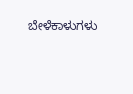ಬೇಳೆಕಾಳುಗಳು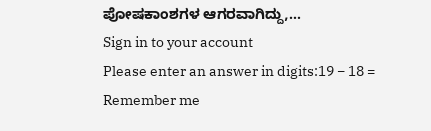ಪೋಷಕಾಂಶಗಳ ಆಗರವಾಗಿದ್ದು,…
Sign in to your account
Please enter an answer in digits:19 − 18 =
Remember me